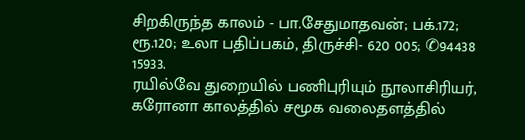சிறகிருந்த காலம் - பா.சேதுமாதவன்; பக்.172; ரூ.120; உலா பதிப்பகம், திருச்சி- 620 005; ✆94438 15933.
ரயில்வே துறையில் பணிபுரியும் நூலாசிரியர், கரோனா காலத்தில் சமூக வலைதளத்தில்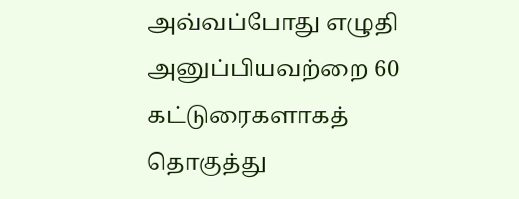அவ்வப்போது எழுதி அனுப்பியவற்றை 60 கட்டுரைகளாகத் தொகுத்து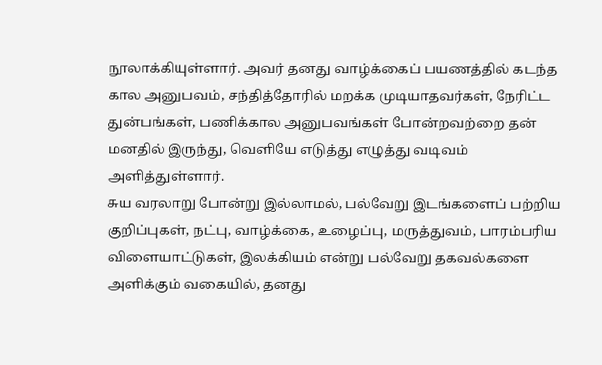நூலாக்கியுள்ளார். அவர் தனது வாழ்க்கைப் பயணத்தில் கடந்த கால அனுபவம், சந்தித்தோரில் மறக்க முடியாதவர்கள், நேரிட்ட துன்பங்கள், பணிக்கால அனுபவங்கள் போன்றவற்றை தன் மனதில் இருந்து, வெளியே எடுத்து எழுத்து வடிவம் அளித்துள்ளார்.
சுய வரலாறு போன்று இல்லாமல், பல்வேறு இடங்களைப் பற்றிய குறிப்புகள், நட்பு, வாழ்க்கை, உழைப்பு, மருத்துவம், பாரம்பரிய விளையாட்டுகள், இலக்கியம் என்று பல்வேறு தகவல்களை அளிக்கும் வகையில், தனது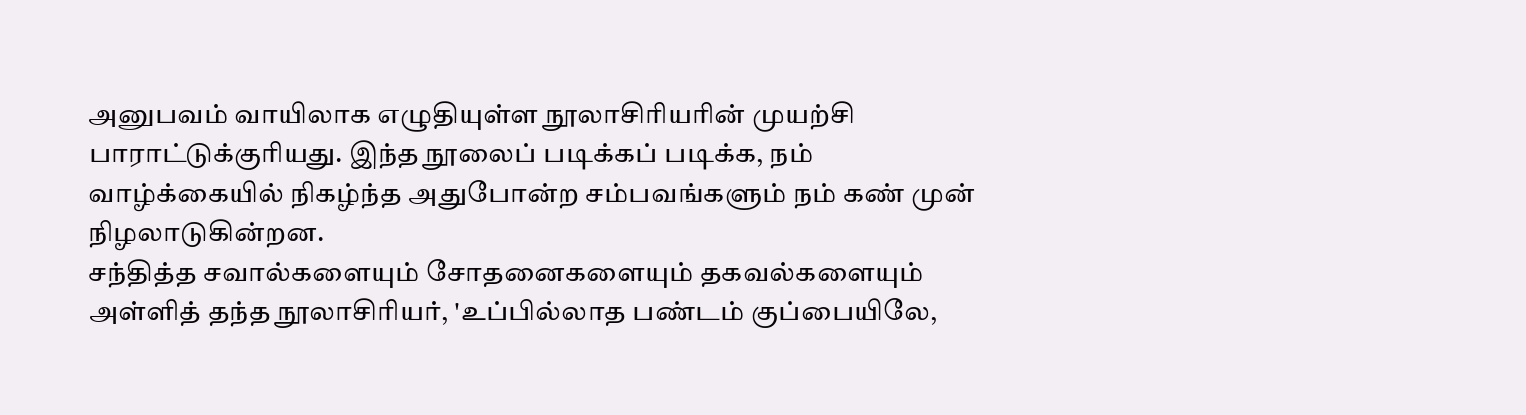அனுபவம் வாயிலாக எழுதியுள்ள நூலாசிரியரின் முயற்சி பாராட்டுக்குரியது. இந்த நூலைப் படிக்கப் படிக்க, நம் வாழ்க்கையில் நிகழ்ந்த அதுபோன்ற சம்பவங்களும் நம் கண் முன் நிழலாடுகின்றன.
சந்தித்த சவால்களையும் சோதனைகளையும் தகவல்களையும் அள்ளித் தந்த நூலாசிரியர், 'உப்பில்லாத பண்டம் குப்பையிலே,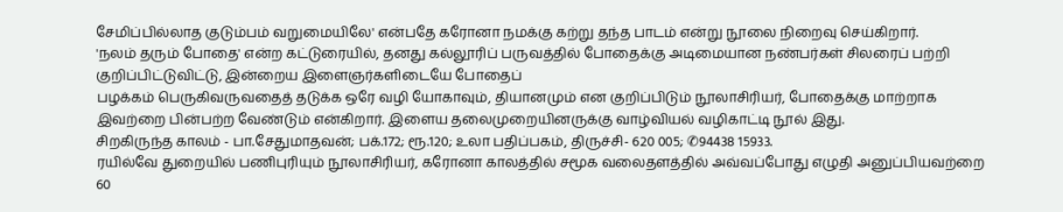சேமிப்பில்லாத குடும்பம் வறுமையிலே' என்பதே கரோனா நமக்கு கற்று தந்த பாடம் என்று நூலை நிறைவு செய்கிறார்.
'நலம் தரும் போதை' என்ற கட்டுரையில், தனது கல்லூரிப் பருவத்தில் போதைக்கு அடிமையான நண்பர்கள் சிலரைப் பற்றி குறிப்பிட்டுவிட்டு, இன்றைய இளைஞர்களிடையே போதைப்
பழக்கம் பெருகிவருவதைத் தடுக்க ஒரே வழி யோகாவும், தியானமும் என குறிப்பிடும் நூலாசிரியர், போதைக்கு மாற்றாக இவற்றை பின்பற்ற வேண்டும் என்கிறார். இளைய தலைமுறையினருக்கு வாழ்வியல் வழிகாட்டி நூல் இது.
சிறகிருந்த காலம் - பா.சேதுமாதவன்; பக்.172; ரூ.120; உலா பதிப்பகம், திருச்சி- 620 005; ✆94438 15933.
ரயில்வே துறையில் பணிபுரியும் நூலாசிரியர், கரோனா காலத்தில் சமூக வலைதளத்தில் அவ்வப்போது எழுதி அனுப்பியவற்றை 60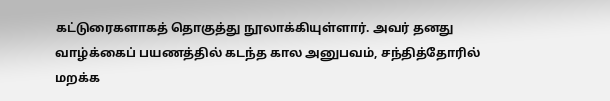கட்டுரைகளாகத் தொகுத்து நூலாக்கியுள்ளார். அவர் தனது வாழ்க்கைப் பயணத்தில் கடந்த கால அனுபவம், சந்தித்தோரில் மறக்க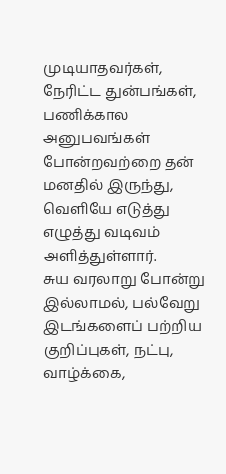முடியாதவர்கள், நேரிட்ட துன்பங்கள், பணிக்கால அனுபவங்கள் போன்றவற்றை தன் மனதில் இருந்து, வெளியே எடுத்து எழுத்து வடிவம் அளித்துள்ளார்.
சுய வரலாறு போன்று இல்லாமல், பல்வேறு இடங்களைப் பற்றிய குறிப்புகள், நட்பு, வாழ்க்கை,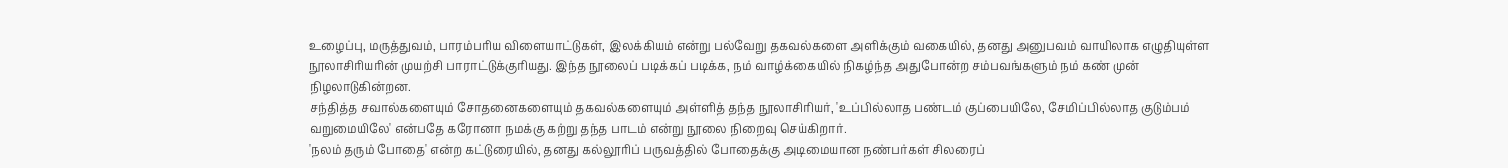உழைப்பு, மருத்துவம், பாரம்பரிய விளையாட்டுகள், இலக்கியம் என்று பல்வேறு தகவல்களை அளிக்கும் வகையில், தனது அனுபவம் வாயிலாக எழுதியுள்ள நூலாசிரியரின் முயற்சி பாராட்டுக்குரியது. இந்த நூலைப் படிக்கப் படிக்க, நம் வாழ்க்கையில் நிகழ்ந்த அதுபோன்ற சம்பவங்களும் நம் கண் முன் நிழலாடுகின்றன.
சந்தித்த சவால்களையும் சோதனைகளையும் தகவல்களையும் அள்ளித் தந்த நூலாசிரியர், 'உப்பில்லாத பண்டம் குப்பையிலே, சேமிப்பில்லாத குடும்பம் வறுமையிலே' என்பதே கரோனா நமக்கு கற்று தந்த பாடம் என்று நூலை நிறைவு செய்கிறார்.
'நலம் தரும் போதை' என்ற கட்டுரையில், தனது கல்லூரிப் பருவத்தில் போதைக்கு அடிமையான நண்பர்கள் சிலரைப்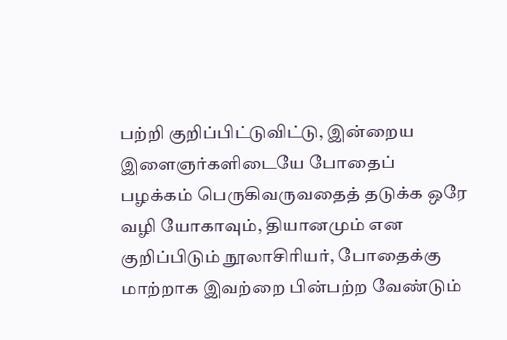பற்றி குறிப்பிட்டுவிட்டு, இன்றைய இளைஞர்களிடையே போதைப்
பழக்கம் பெருகிவருவதைத் தடுக்க ஒரே வழி யோகாவும், தியானமும் என குறிப்பிடும் நூலாசிரியர், போதைக்கு மாற்றாக இவற்றை பின்பற்ற வேண்டும்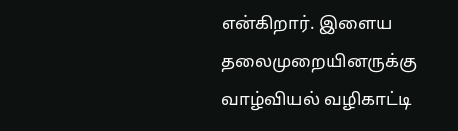என்கிறார். இளைய தலைமுறையினருக்கு வாழ்வியல் வழிகாட்டி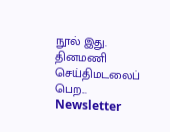நூல் இது.
தினமணி செய்திமடலைப் பெற... Newsletter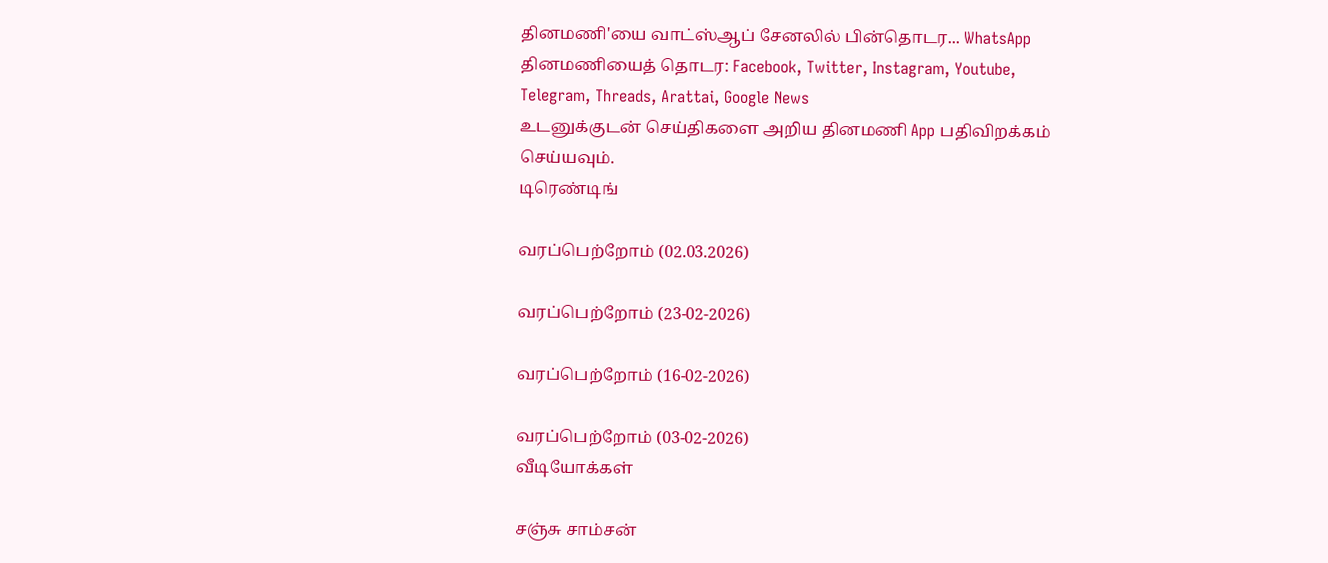தினமணி'யை வாட்ஸ்ஆப் சேனலில் பின்தொடர... WhatsApp
தினமணியைத் தொடர: Facebook, Twitter, Instagram, Youtube, Telegram, Threads, Arattai, Google News
உடனுக்குடன் செய்திகளை அறிய தினமணி App பதிவிறக்கம் செய்யவும்.
டிரெண்டிங்

வரப்பெற்றோம் (02.03.2026)

வரப்பெற்றோம் (23-02-2026)

வரப்பெற்றோம் (16-02-2026)

வரப்பெற்றோம் (03-02-2026)
வீடியோக்கள்

சஞ்சு சாம்சன்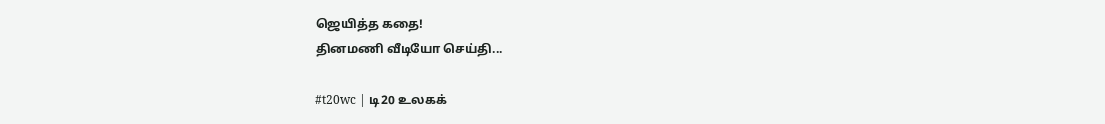ஜெயித்த கதை!
தினமணி வீடியோ செய்தி...

#t20wc | டி20 உலகக்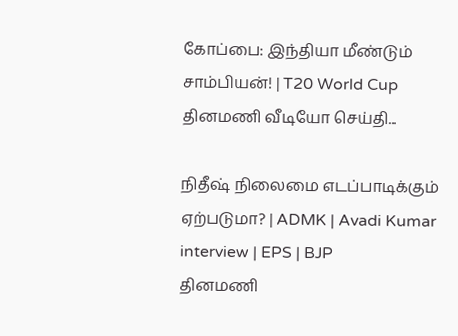கோப்பை: இந்தியா மீண்டும் சாம்பியன்! | T20 World Cup
தினமணி வீடியோ செய்தி...

நிதீஷ் நிலைமை எடப்பாடிக்கும் ஏற்படுமா? | ADMK | Avadi Kumar interview | EPS | BJP
தினமணி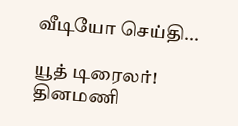வீடியோ செய்தி...

யூத் டிரைலர்!
தினமணி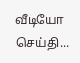வீடியோ செய்தி...